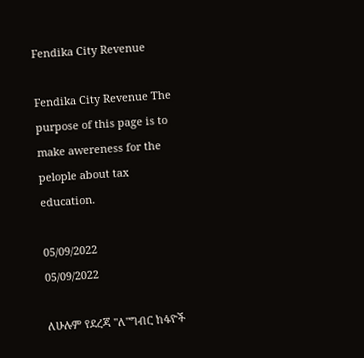Fendika City Revenue

Fendika City Revenue The purpose of this page is to make awereness for the pelople about tax education.

05/09/2022
05/09/2022

ለሁሉም የደረጃ "ለ"ግብር ከፋዮች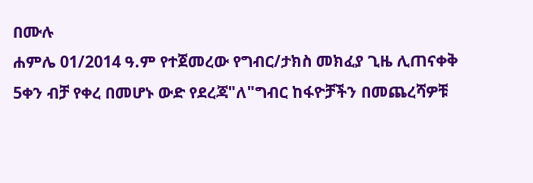በሙሉ
ሐምሌ 01/2014 ዓ.ም የተጀመረው የግብር/ታክስ መክፈያ ጊዜ ሊጠናቀቅ 5ቀን ብቻ የቀረ በመሆኑ ውድ የደረጃ"ለ"ግብር ከፋዮቻችን በመጨረሻዎቹ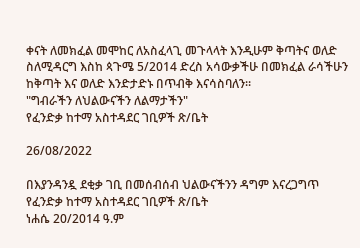ቀናት ለመክፈል መሞከር ለአስፈላጊ መጉላላት እንዲሁም ቅጣትና ወለድ ስለሚዳርግ እስከ ጳጉሜ 5/2014 ድረስ አሳውቃችሁ በመክፈል ራሳችሁን ከቅጣት እና ወለድ እንድታድኑ በጥብቅ እናሳስባለን።
"ግብራችን ለህልውናችን ለልማታችን"
የፈንድቃ ከተማ አስተዳደር ገቢዎች ጽ/ቤት

26/08/2022

በእያንዳንዷ ደቂቃ ገቢ በመሰብሰብ ህልውናችንን ዳግም እናረጋግጥ
የፈንድቃ ከተማ አስተዳደር ገቢዎች ጽ/ቤት
ነሐሴ 20/2014 ዓ.ም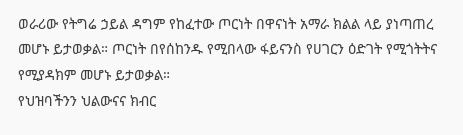ወራሪው የትግሬ ኃይል ዳግም የከፈተው ጦርነት በዋናነት አማራ ክልል ላይ ያነጣጠረ መሆኑ ይታወቃል። ጦርነት በየሰከንዱ የሚበላው ፋይናንስ የሀገርን ዕድገት የሚጎትትና የሚያዳክም መሆኑ ይታወቃል።
የህዝባችንን ህልውናና ክብር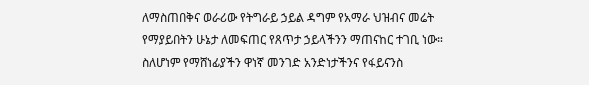ለማስጠበቅና ወራሪው የትግራይ ኃይል ዳግም የአማራ ህዝብና መሬት የማያይበትን ሁኔታ ለመፍጠር የጸጥታ ኃይላችንን ማጠናከር ተገቢ ነው።
ስለሆነም የማሸነፊያችን ዋነኛ መንገድ አንድነታችንና የፋይናንስ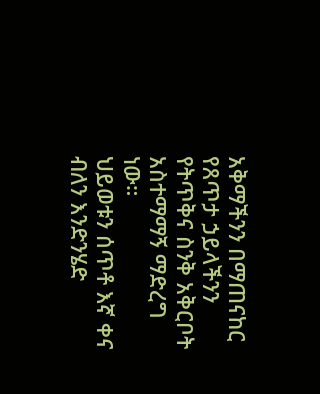አቅማችንን በማጠናከር የጸጥታ ኃይላችንን የትጥቅና ስንቅ አቅርቦት አስተማማኝ ማድረግ ነው።
ህይወቱን ሰጥቶ እኛ ቀና ብለን እንድንሄድ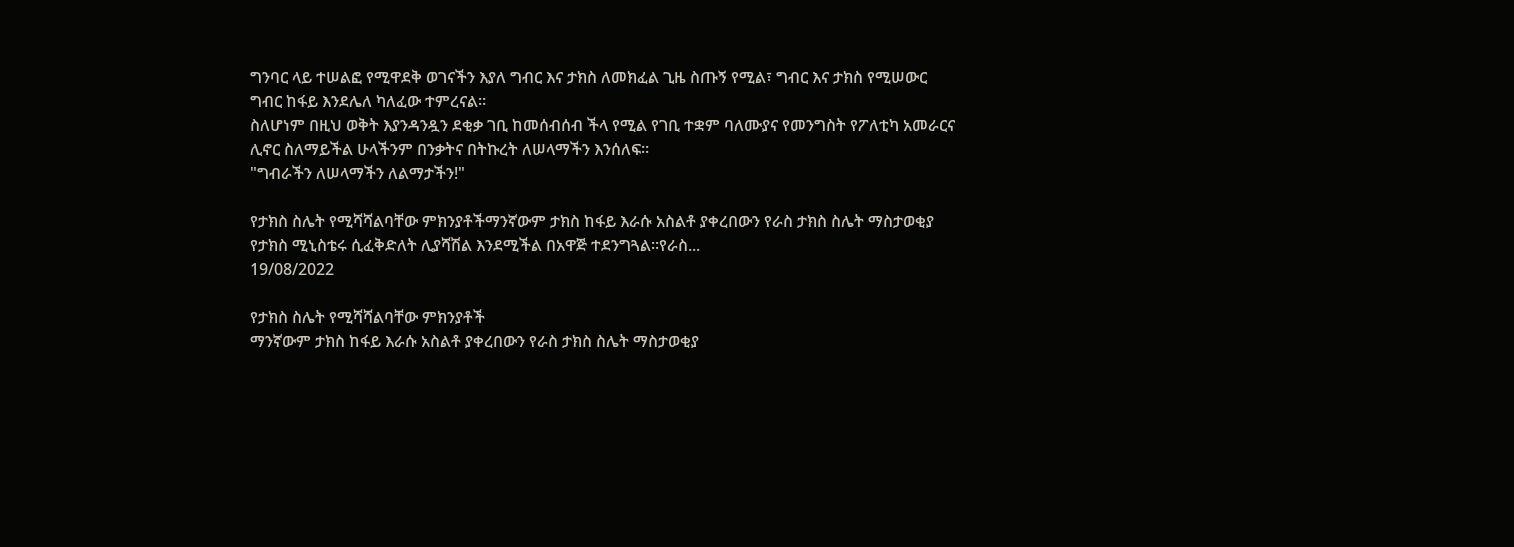ግንባር ላይ ተሠልፎ የሚዋደቅ ወገናችን እያለ ግብር እና ታክስ ለመክፈል ጊዜ ስጡኝ የሚል፣ ግብር እና ታክስ የሚሠውር ግብር ከፋይ እንደሌለ ካለፈው ተምረናል።
ስለሆነም በዚህ ወቅት እያንዳንዷን ደቂቃ ገቢ ከመሰብሰብ ችላ የሚል የገቢ ተቋም ባለሙያና የመንግስት የፖለቲካ አመራርና ሊኖር ስለማይችል ሁላችንም በንቃትና በትኩረት ለሠላማችን እንሰለፍ።
"ግብራችን ለሠላማችን ለልማታችን!"

የታክስ ስሌት የሚሻሻልባቸው ምክንያቶችማንኛውም ታክስ ከፋይ እራሱ አስልቶ ያቀረበውን የራስ ታክስ ስሌት ማስታወቂያ የታክስ ሚኒስቴሩ ሲፈቅድለት ሊያሻሽል እንደሚችል በአዋጅ ተደንግጓል፡፡የራስ...
19/08/2022

የታክስ ስሌት የሚሻሻልባቸው ምክንያቶች
ማንኛውም ታክስ ከፋይ እራሱ አስልቶ ያቀረበውን የራስ ታክስ ስሌት ማስታወቂያ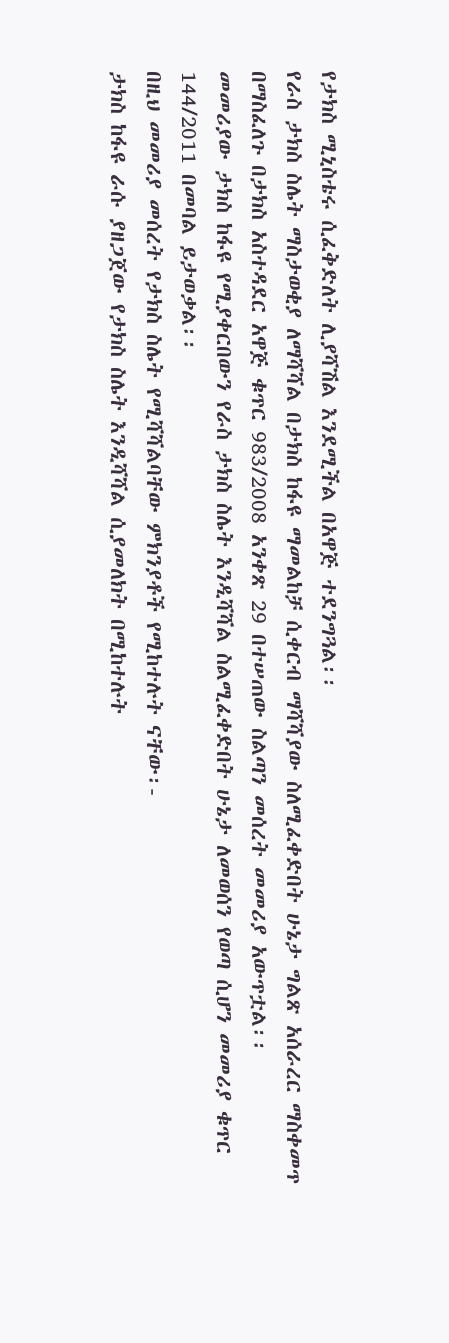የታክስ ሚኒስቴሩ ሲፈቅድለት ሊያሻሽል እንደሚችል በአዋጅ ተደንግጓል፡፡
የራስ ታክስ ስሌት ማስታወቂያ ለማሻሻል በታክስ ከፋዩ ማመልከቻ ሲቀርብ ማሻሻያው ስለሚፈቀድበት ሁኔታ ግልጽ አሰራረር ማስቀመጥ በማስፈለጉ በታክስ አስተዳደር አዋጅ ቁጥር 983/2008 አንቀጽ 29 በተሠጠው ስልጣን መሰረት መመሪያ አውጥቷል፡፡
መመሪያው ታክስ ከፋዩ የሚያቀርበውን የራስ ታክስ ስሌት እንዲሻሻል ስልሚፈቀድበት ሁኔታ ለመወሰን የወጣ ሲሆን መመሪያ ቁጥር 144/2011 በመባል ይታወቃል፡፡
በዚህ መመሪያ መሰረት የታክስ ስሌት የሚሻሻልባቸው ምክንያቶች የሚከተሉት ናቸው፡-
ታክስ ከፋዩ ራሱ ያዘጋጀው የታክስ ስሌት እንዲሻሻል ሲያመለክት በሚከተሉት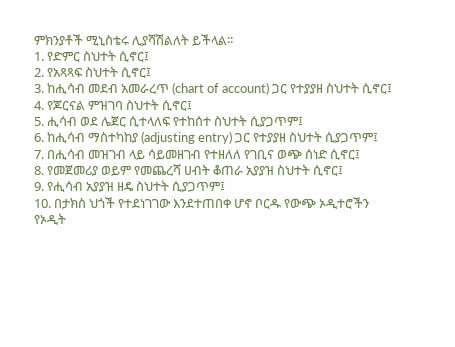ምክንያቶች ሚኒስቴሩ ሊያሻሽልለት ይችላል፡፡
1. የድምር ስህተት ሲኖር፤
2. የአጻጻፍ ስህተት ሲኖር፤
3. ከሒሳብ መደብ አመራረጥ (chart of account) ጋር የተያያዘ ስህተት ሲኖር፤
4. የጆርናል ምዝገባ ስህተት ሲኖር፤
5. ሒሳብ ወደ ሌጀር ሲተላለፍ የተከሰተ ስህተት ሲያጋጥም፤
6. ከሒሳብ ማስተካከያ (adjusting entry) ጋር የተያያዘ ስህተት ሲያጋጥም፤
7. በሒሳብ መዝገብ ላይ ሳይመዘገብ የተዘለለ የገቢና ወጭ ሰነድ ሲኖር፤
8. የመጀመሪያ ወይም የመጨረሻ ሀብት ቆጠራ አያያዝ ስህተት ሲኖር፤
9. የሒሳብ አያያዝ ዘዴ ስህተት ሲያጋጥም፤
10. በታክስ ህጎች የተደነገገው እንደተጠበቀ ሆኖ ቦርዱ የውጭ ኦዲተሮችን የኦዲት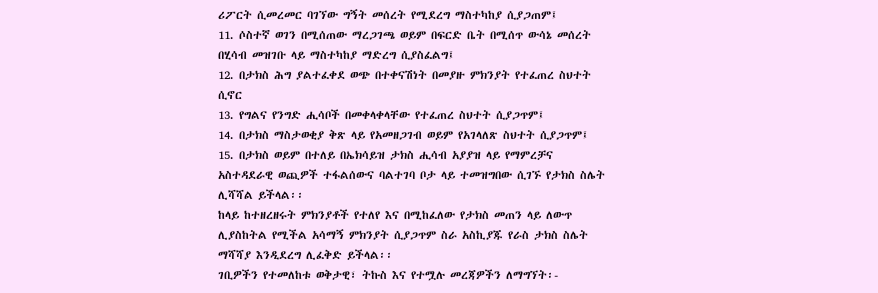ሪፖርት ሲመረመር ባገኘው ግኝት መሰረት የሚደረግ ማስተካከያ ሲያጋጠም፤
11. ሶስተኛ ወገን በሚሰጠው ማረጋገጫ ወይም በፍርድ ቤት በሚሰጥ ውሳኔ መሰረት በሂሳብ መዝገቡ ላይ ማስተካከያ ማድረግ ሲያስፈልግ፤
12. በታክስ ሕግ ያልተፈቀደ ወጭ በተቀናሽነት በመያዙ ምክንያት የተፈጠረ ስህተት ሲኖር
13. የግልና የንግድ ሒሳቦች በመቀላቀላቸው የተፈጠረ ስህተት ሲያጋጥም፤
14. በታክስ ማስታወቂያ ቅጽ ላይ የአመዘጋገብ ወይም የአገላለጽ ስህተት ሲያጋጥም፤
15. በታክስ ወይም በተለይ በኤክሳይዝ ታክስ ሒሳብ አያያዝ ላይ የማምረቻና አስተዳደራዊ ወጪዎች ተፋልሰውና ባልተገባ ቦታ ላይ ተመዝግበው ሲገኙ የታክስ ስሌት ሊሻሻል ይችላል፡፡
ከላይ ከተዘረዘሩት ምክንያቶች የተለየ እና በሚከፈለው የታክስ መጠን ላይ ለውጥ ሊያስከትል የሚችል አሳማኝ ምክንያት ሲያጋጥም ስራ አስኪያጁ የራስ ታክስ ስሌት ማሻሻያ እንዲደረግ ሊፈቅድ ይችላል፡፡
ገቢዎችን የተመለከቱ ወቅታዊ፣ ትኩስ እና የተሟሉ መረጃዎችን ለማግኘት፡-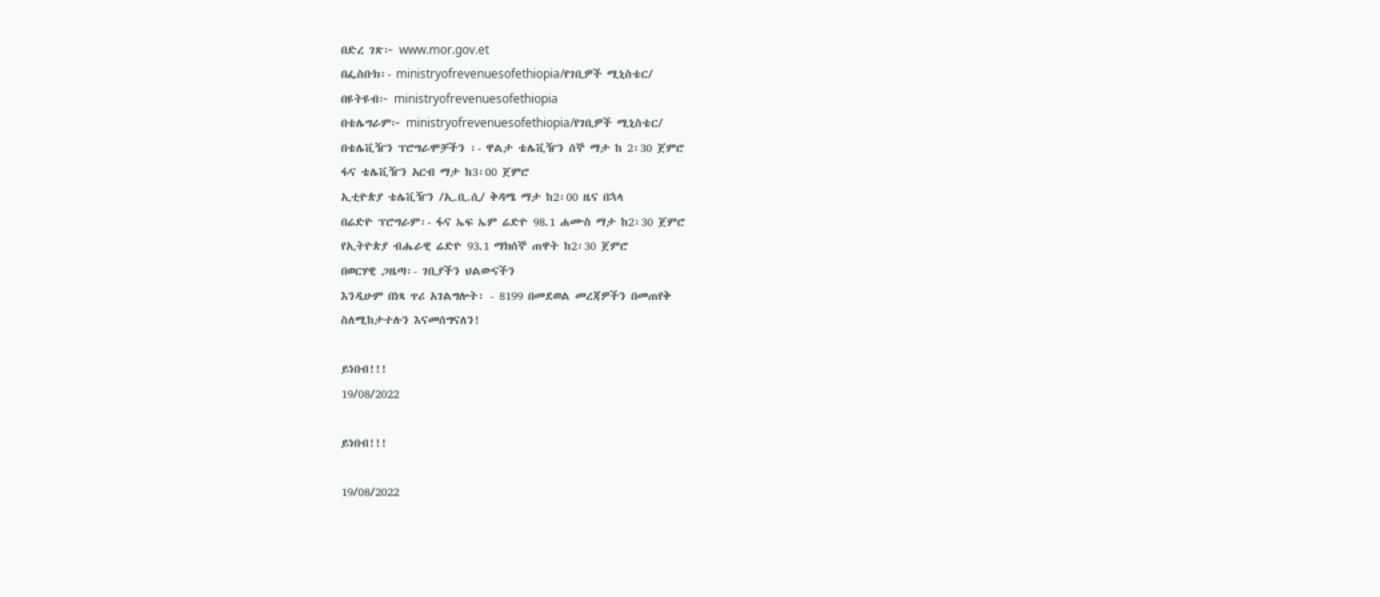በድረ ገጽ፦ www.mor.gov.et
በፌስቡክ፡- ministryofrevenuesofethiopia/የገቢዎች ሚኒስቴር/
በዩትዩብ፦ ministryofrevenuesofethiopia
በቴሌግራም፦ ministryofrevenuesofethiopia/የገቢዎች ሚኒስቴር/
በቴሌቪዥን ፕሮግራሞቻችን ፡- ዋልታ ቴሌቪዥን ሰኞ ማታ ከ 2፡30 ጀምሮ
ፋና ቴሌቪዥን አርብ ማታ ከ3፡00 ጀምሮ
ኢቲዮጵያ ቴሌቪዥን /ኢ.ቢ.ሲ/ ቅዳሜ ማታ ከ2፡00 ዜና በኋላ
በሬድዮ ፕሮግራም፡- ፋና ኤፍ ኤም ሬድዮ 98.1 ሐሙስ ማታ ከ2፡30 ጀምሮ
የኢትዮጵያ ብሔራዊ ሬድዮ 93.1 ማክሰኞ ጠዋት ከ2፡30 ጀምሮ
በወርሃዊ ጋዜጣ፡- ገቢያችን ህልውናችን
እንዲሁም በነጻ ጥሪ አገልግሎት፡ - 8199 በመደወል መረጃዎችን በመጠየቅ
ስለሚከታተሉን እናመሰግናለን!

ይነበብ!!!
19/08/2022

ይነበብ!!!

19/08/2022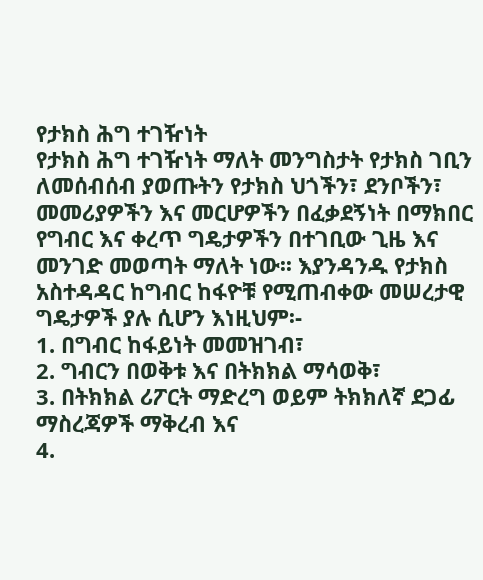የታክስ ሕግ ተገዥነት
የታክስ ሕግ ተገዥነት ማለት መንግስታት የታክስ ገቢን ለመሰብሰብ ያወጡትን የታክስ ህጎችን፣ ደንቦችን፣ መመሪያዎችን እና መርሆዎችን በፈቃደኝነት በማክበር የግብር እና ቀረጥ ግዴታዎችን በተገቢው ጊዜ እና መንገድ መወጣት ማለት ነው፡፡ እያንዳንዱ የታክስ አስተዳዳር ከግብር ከፋዮቹ የሚጠብቀው መሠረታዊ ግዴታዎች ያሉ ሲሆን እነዚህም፡-
1. በግብር ከፋይነት መመዝገብ፣
2. ግብርን በወቅቱ እና በትክክል ማሳወቅ፣
3. በትክክል ሪፖርት ማድረግ ወይም ትክክለኛ ደጋፊ ማስረጃዎች ማቅረብ እና
4.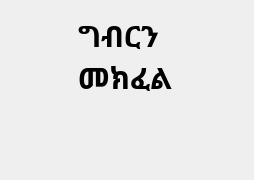ግብርን መክፈል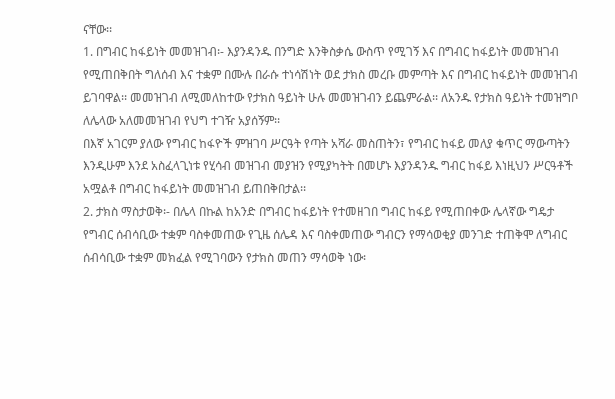ናቸው፡፡
1. በግብር ከፋይነት መመዝገብ፡- እያንዳንዱ በንግድ እንቅስቃሴ ውስጥ የሚገኝ እና በግብር ከፋይነት መመዝገብ የሚጠበቅበት ግለሰብ እና ተቋም በሙሉ በራሱ ተነሳሽነት ወደ ታክስ መረቡ መምጣት እና በግብር ከፋይነት መመዝገብ ይገባዋል፡፡ መመዝገብ ለሚመለከተው የታክስ ዓይነት ሁሉ መመዝገብን ይጨምራል፡፡ ለአንዱ የታክስ ዓይነት ተመዝግቦ ለሌላው አለመመዝገብ የህግ ተገዥ አያሰኝም፡፡
በእኛ አገርም ያለው የግብር ከፋዮች ምዝገባ ሥርዓት የጣት አሻራ መስጠትን፣ የግብር ከፋይ መለያ ቁጥር ማውጣትን እንዲሁም እንደ አስፈላጊነቱ የሂሳብ መዝገብ መያዝን የሚያካትት በመሆኑ እያንዳንዱ ግብር ከፋይ እነዚህን ሥርዓቶች አሟልቶ በግብር ከፋይነት መመዝገብ ይጠበቅበታል፡፡
2. ታክስ ማስታወቅ፡- በሌላ በኩል ከአንድ በግብር ከፋይነት የተመዘገበ ግብር ከፋይ የሚጠበቀው ሌላኛው ግዴታ የግብር ሰብሳቢው ተቋም ባስቀመጠው የጊዜ ሰሌዳ እና ባስቀመጠው ግብርን የማሳወቂያ መንገድ ተጠቅሞ ለግብር ሰብሳቢው ተቋም መክፈል የሚገባውን የታክስ መጠን ማሳወቅ ነው፡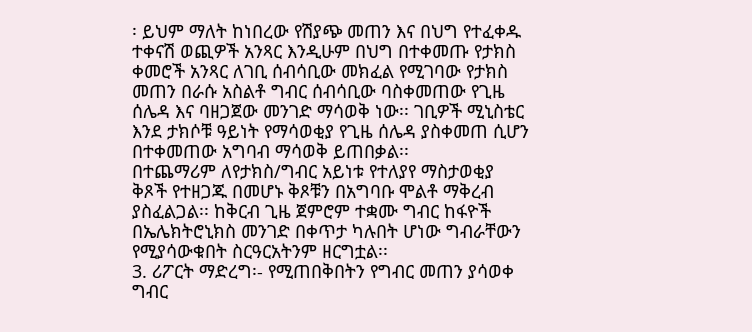፡ ይህም ማለት ከነበረው የሽያጭ መጠን እና በህግ የተፈቀዱ ተቀናሽ ወጪዎች አንጻር እንዲሁም በህግ በተቀመጡ የታክስ ቀመሮች አንጻር ለገቢ ሰብሳቢው መክፈል የሚገባው የታክስ መጠን በራሱ አስልቶ ግብር ሰብሳቢው ባስቀመጠው የጊዜ ሰሌዳ እና ባዘጋጀው መንገድ ማሳወቅ ነው፡፡ ገቢዎች ሚኒስቴር እንደ ታክሶቹ ዓይነት የማሳወቂያ የጊዜ ሰሌዳ ያስቀመጠ ሲሆን በተቀመጠው አግባብ ማሳወቅ ይጠበቃል፡፡
በተጨማሪም ለየታክስ/ግብር አይነቱ የተለያየ ማስታወቂያ ቅጾች የተዘጋጁ በመሆኑ ቅጾቹን በአግባቡ ሞልቶ ማቅረብ ያስፈልጋል፡፡ ከቅርብ ጊዜ ጀምሮም ተቋሙ ግብር ከፋዮች በኤሌክትሮኒክስ መንገድ በቀጥታ ካሉበት ሆነው ግብራቸውን የሚያሳውቁበት ስርዓርአትንም ዘርግቷል፡፡
3. ሪፖርት ማድረግ፡- የሚጠበቅበትን የግብር መጠን ያሳወቀ ግብር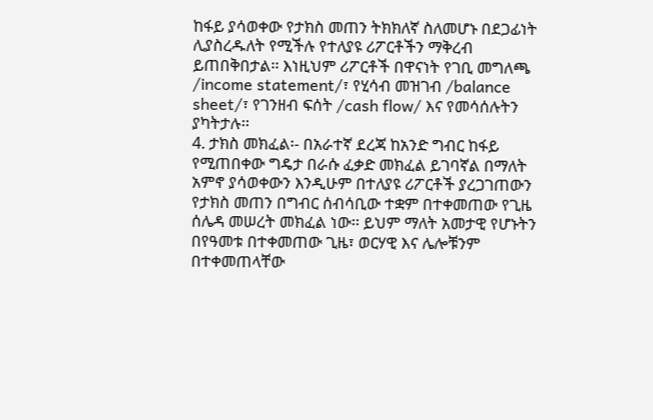ከፋይ ያሳወቀው የታክስ መጠን ትክክለኛ ስለመሆኑ በደጋፊነት ሊያስረዱለት የሚችሉ የተለያዩ ሪፖርቶችን ማቅረብ ይጠበቅበታል፡፡ እነዚህም ሪፖርቶች በዋናነት የገቢ መግለጫ /income statement/፣ የሂሳብ መዝገብ /balance sheet/፣ የገንዘብ ፍሰት /cash flow/ እና የመሳሰሉትን ያካትታሉ፡፡
4. ታክስ መክፈል፡- በአራተኛ ደረጃ ከአንድ ግብር ከፋይ የሚጠበቀው ግዴታ በራሱ ፈቃድ መክፈል ይገባኛል በማለት አምኖ ያሳወቀውን እንዲሁም በተለያዩ ሪፖርቶች ያረጋገጠውን የታክስ መጠን በግብር ሰብሳቢው ተቋም በተቀመጠው የጊዜ ሰሌዳ መሠረት መክፈል ነው፡፡ ይህም ማለት አመታዊ የሆኑትን በየዓመቱ በተቀመጠው ጊዜ፣ ወርሃዊ እና ሌሎቹንም በተቀመጠላቸው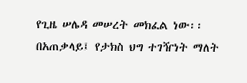የጊዜ ሠሌዳ መሠረት መክፈል ነው፡፡
በአጠቃላይ፤ የታክስ ህግ ተገዥነት ማለት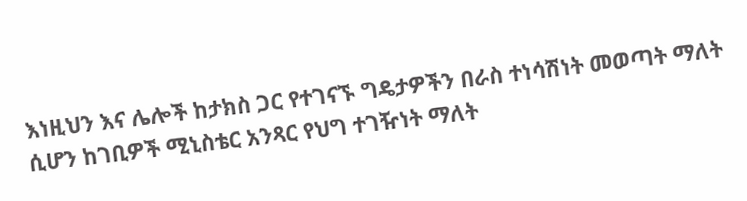እነዚህን እና ሌሎች ከታክስ ጋር የተገናኙ ግዴታዎችን በራስ ተነሳሽነት መወጣት ማለት ሲሆን ከገቢዎች ሚኒስቴር አንጻር የህግ ተገዥነት ማለት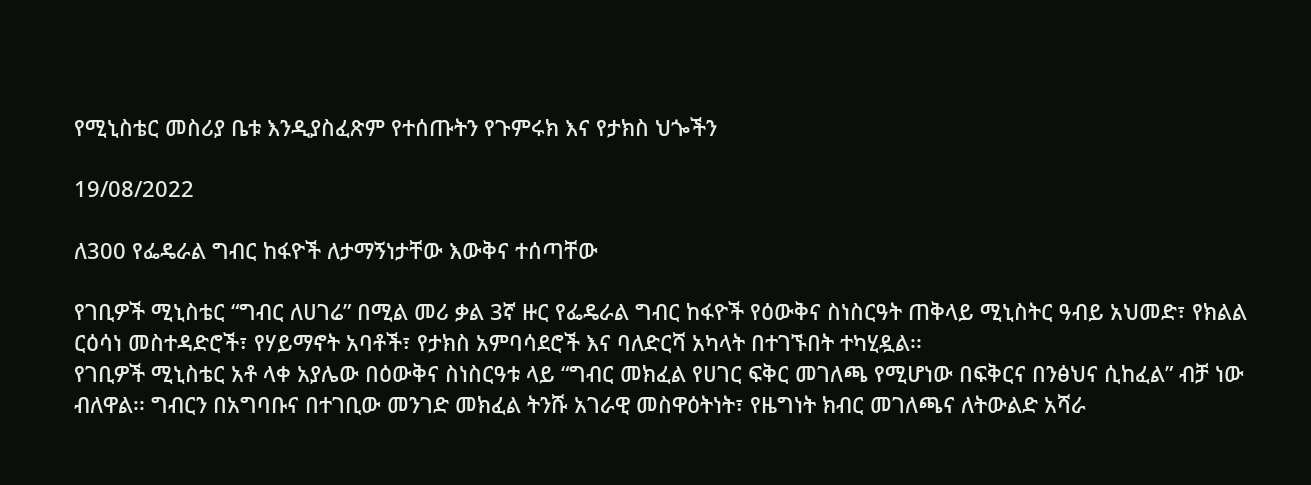የሚኒስቴር መስሪያ ቤቱ እንዲያስፈጽም የተሰጡትን የጉምሩክ እና የታክስ ህጐችን

19/08/2022

ለ300 የፌዴራል ግብር ከፋዮች ለታማኝነታቸው እውቅና ተሰጣቸው

የገቢዎች ሚኒስቴር “ግብር ለሀገሬ” በሚል መሪ ቃል 3ኛ ዙር የፌዴራል ግብር ከፋዮች የዕውቅና ስነስርዓት ጠቅላይ ሚኒስትር ዓብይ አህመድ፣ የክልል ርዕሳነ መስተዳድሮች፣ የሃይማኖት አባቶች፣ የታክስ አምባሳደሮች እና ባለድርሻ አካላት በተገኙበት ተካሂዷል፡፡
የገቢዎች ሚኒስቴር አቶ ላቀ አያሌው በዕውቅና ስነስርዓቱ ላይ “ግብር መክፈል የሀገር ፍቅር መገለጫ የሚሆነው በፍቅርና በንፅህና ሲከፈል” ብቻ ነው ብለዋል፡፡ ግብርን በአግባቡና በተገቢው መንገድ መክፈል ትንሹ አገራዊ መስዋዕትነት፣ የዜግነት ክብር መገለጫና ለትውልድ አሻራ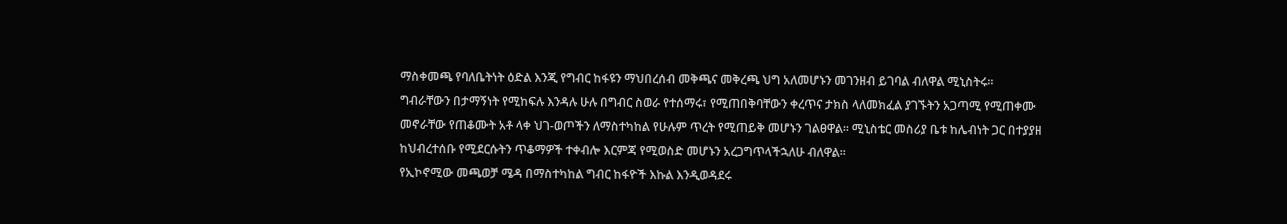ማስቀመጫ የባለቤትነት ዕድል እንጂ የግብር ከፋዩን ማህበረሰብ መቅጫና መቅረጫ ህግ አለመሆኑን መገንዘብ ይገባል ብለዋል ሚኒስትሩ፡፡
ግብራቸውን በታማኝነት የሚከፍሉ እንዳሉ ሁሉ በግብር ስወራ የተሰማሩ፣ የሚጠበቅባቸውን ቀረጥና ታክስ ላለመክፈል ያገኙትን አጋጣሚ የሚጠቀሙ መኖራቸው የጠቆሙት አቶ ላቀ ህገ-ወጦችን ለማስተካከል የሁሉም ጥረት የሚጠይቅ መሆኑን ገልፀዋል፡፡ ሚኒስቴር መስሪያ ቤቱ ከሌብነት ጋር በተያያዘ ከህብረተሰቡ የሚደርሱትን ጥቆማዎች ተቀብሎ እርምጃ የሚወስድ መሆኑን አረጋግጥላችኋለሁ ብለዋል፡፡
የኢኮኖሚው መጫወቻ ሜዳ በማስተካከል ግብር ከፋዮች እኩል እንዲወዳደሩ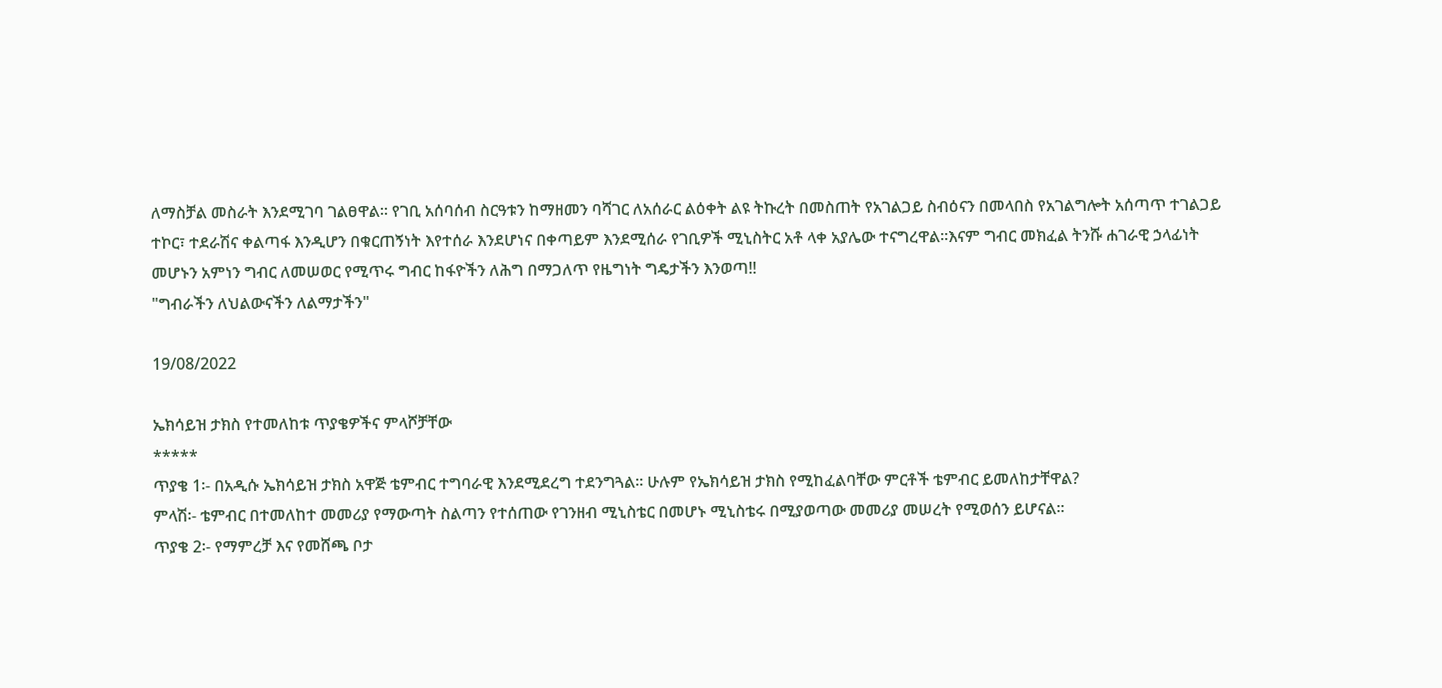ለማስቻል መስራት እንደሚገባ ገልፀዋል፡፡ የገቢ አሰባሰብ ስርዓቱን ከማዘመን ባሻገር ለአሰራር ልዕቀት ልዩ ትኩረት በመስጠት የአገልጋይ ስብዕናን በመላበስ የአገልግሎት አሰጣጥ ተገልጋይ ተኮር፣ ተደራሽና ቀልጣፋ እንዲሆን በቁርጠኝነት እየተሰራ እንደሆነና በቀጣይም እንደሚሰራ የገቢዎች ሚኒስትር አቶ ላቀ አያሌው ተናግረዋል፡፡እናም ግብር መክፈል ትንሹ ሐገራዊ ኃላፊነት መሆኑን አምነን ግብር ለመሠወር የሚጥሩ ግብር ከፋዮችን ለሕግ በማጋለጥ የዜግነት ግዴታችን እንወጣ!!
"ግብራችን ለህልውናችን ለልማታችን"

19/08/2022

ኤክሳይዝ ታክስ የተመለከቱ ጥያቄዎችና ምላሾቻቸው
*****
ጥያቄ 1፡- በአዲሱ ኤክሳይዝ ታክስ አዋጅ ቴምብር ተግባራዊ እንደሚደረግ ተደንግጓል፡፡ ሁሉም የኤክሳይዝ ታክስ የሚከፈልባቸው ምርቶች ቴምብር ይመለከታቸዋል?
ምላሽ፡- ቴምብር በተመለከተ መመሪያ የማውጣት ስልጣን የተሰጠው የገንዘብ ሚኒስቴር በመሆኑ ሚኒስቴሩ በሚያወጣው መመሪያ መሠረት የሚወሰን ይሆናል፡፡
ጥያቄ 2፡- የማምረቻ እና የመሸጫ ቦታ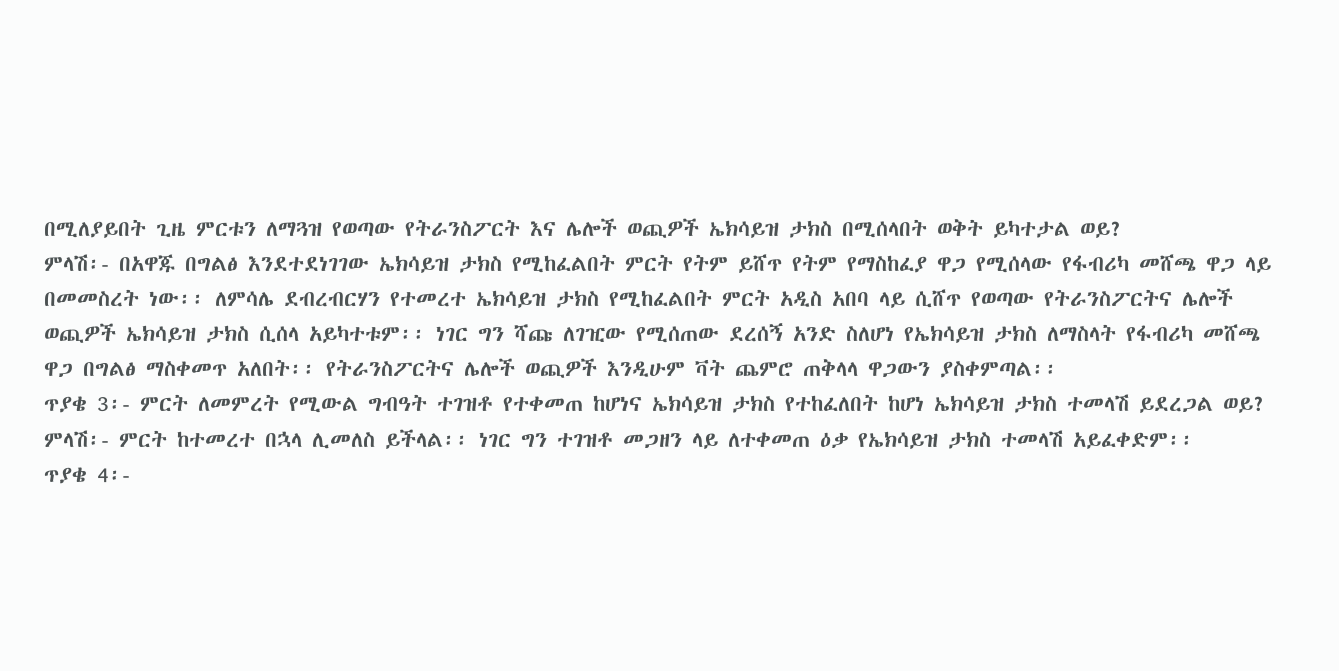በሚለያይበት ጊዜ ምርቱን ለማጓዝ የወጣው የትራንስፖርት እና ሌሎች ወጪዎች ኤክሳይዝ ታክስ በሚሰላበት ወቅት ይካተታል ወይ?
ምላሽ፡- በአዋጁ በግልፅ እንደተደነገገው ኤክሳይዝ ታክስ የሚከፈልበት ምርት የትም ይሸጥ የትም የማስከፈያ ዋጋ የሚሰላው የፋብሪካ መሸጫ ዋጋ ላይ በመመስረት ነው፡፡ ለምሳሌ ደብረብርሃን የተመረተ ኤክሳይዝ ታክስ የሚከፈልበት ምርት አዲስ አበባ ላይ ሲሸጥ የወጣው የትራንስፖርትና ሌሎች ወጪዎች ኤክሳይዝ ታክስ ሲሰላ አይካተቱም፡፡ ነገር ግን ሻጩ ለገዢው የሚሰጠው ደረሰኝ አንድ ስለሆነ የኤክሳይዝ ታክስ ለማስላት የፋብሪካ መሸጫ ዋጋ በግልፅ ማስቀመጥ አለበት፡፡ የትራንስፖርትና ሌሎች ወጪዎች እንዲሁም ቫት ጨምሮ ጠቅላላ ዋጋውን ያስቀምጣል፡፡
ጥያቄ 3፡- ምርት ለመምረት የሚውል ግብዓት ተገዝቶ የተቀመጠ ከሆነና ኤክሳይዝ ታክስ የተከፈለበት ከሆነ ኤክሳይዝ ታክስ ተመላሽ ይደረጋል ወይ?
ምላሽ፡- ምርት ከተመረተ በኋላ ሊመለስ ይችላል፡፡ ነገር ግን ተገዝቶ መጋዘን ላይ ለተቀመጠ ዕቃ የኤክሳይዝ ታክስ ተመላሽ አይፈቀድም፡፡
ጥያቄ 4፡-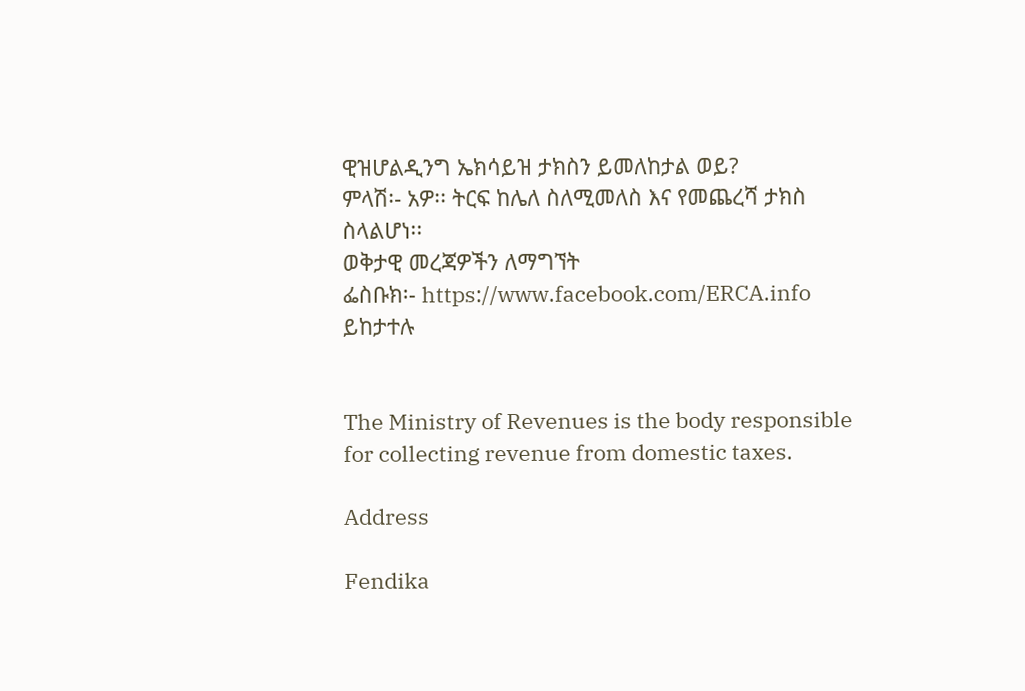ዊዝሆልዲንግ ኤክሳይዝ ታክስን ይመለከታል ወይ?
ምላሽ፡- አዎ፡፡ ትርፍ ከሌለ ስለሚመለስ እና የመጨረሻ ታክስ ስላልሆነ፡፡
ወቅታዊ መረጃዎችን ለማግኘት
ፌስቡክ፡- https://www.facebook.com/ERCA.info ይከታተሉ


The Ministry of Revenues is the body responsible for collecting revenue from domestic taxes.

Address

Fendika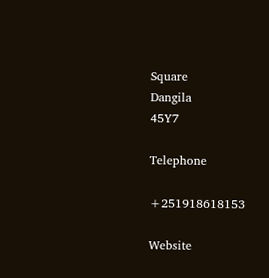Square
Dangila
45Y7

Telephone

+251918618153

Website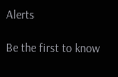Alerts

Be the first to know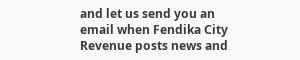and let us send you an email when Fendika City Revenue posts news and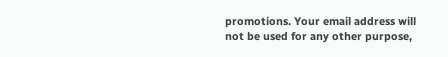promotions. Your email address will not be used for any other purpose,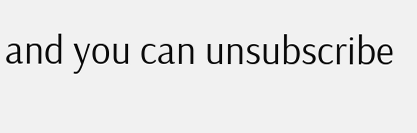and you can unsubscribe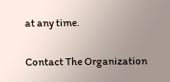at any time.

Contact The Organization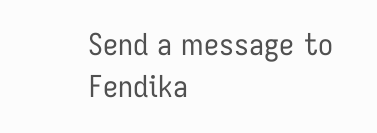Send a message to Fendika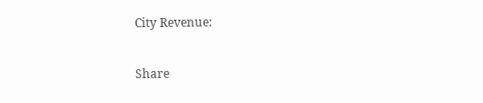City Revenue:

Share